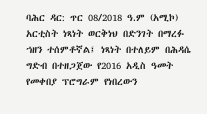ባሕር ዳር: ጥር 08/2018 ዓ.ም (አሚኮ) አርቲስት ነጻነት ወርቅነህ በድንገት በማረፉ ኀዘን ተሰምቶኛል፤ ነጻነት በተለይም በሕዳሴ ግድብ በተዘጋጀው የ2016 አዲስ ዓመት የመቀበያ ፕሮግራም የነበረውን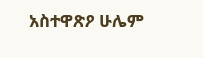አስተዋጽዖ ሁሌም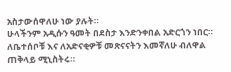አስታውሰዋለሁ ነው ያሉት።
ሁላችንም አዲሱን ዓመት በደስታ እንድንቀበል አድርጎን ነበር። ለቤተሰቦቹ እና ለአድናቂዎቹ መጽናናትን እመኛለሁ ብለዋል ጠቅላይ ሚኒስትሩ።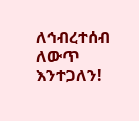ለኅብረተሰብ ለውጥ እንተጋለን!